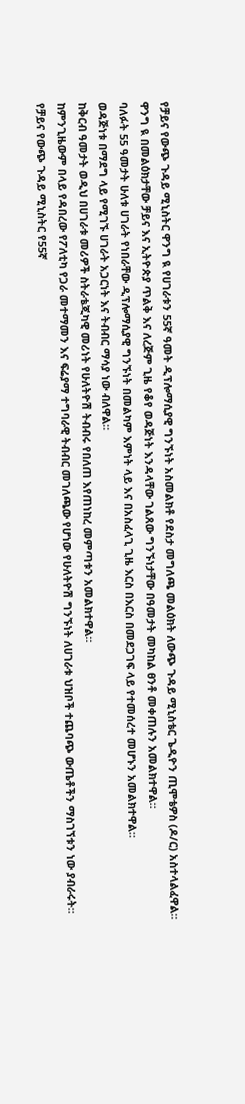የቻይና የውጭ ጉዳይ ሚኒስትር ዋንግ ዪ የሀገራቱን 55ኛ ዓመት ዲፕሎማሲያዊ ግንኙነት አስመልክቶ የደስታ መግለጫ መልዕክት ለውጭ ጉዳይ ሚኒስቴር ጌዲዮን ጢሞቴዎስ (ዶ/ር) አስተላልፈዋል።
ዋንግ ዪ በመልዕክታቸው ቻይና እና ኢትዮጵያ ጥልቅ እና ለረጅም ጊዜ የቆየ ወዳጅነት እንዳላቸው ገልጸው ግንኙነታቸው በዓመታት መካከል ፀንቶ መቀጠሉን አመልክተዋል።
ባለፉት 55 ዓመታት ሁለቱ ሀገራት የነበራቸው ዲፕሎማሲያዊ ግንኙነት በመልካም እምነት ላይ እና በአስፈላጊ ጊዜ እርስ በእርስ በመደጋገፍ ላይ የተመሰረተ መሆኑን አመልክተዋል።
ወዳጅነቱ በማደግ ላይ የሚገኙ ሀገራት አጋርነት እና ትብብር ማሳያ ነው ብለዋል።
ከቅርብ ዓመታት ወዲህ በሀገራቱ መሪዎች ስትራቴጂካዊ መሪነት የሁለትዮሽ ትብብሩ የበለጠ እየጠነከረ መምጣቱን አመልክተዋል።
ከምንጊዜውም በላይ የዳበረው የፖለቲካ የጋራ መተማመን እና ፍሬያማ ተግባራዊ ትብብር መገለጫው የሆነው የሁለትዮሽ ግንኙነት ለሀገራቱ ህዝቦች ተጨባጭ ውጤቶችን ማስገኘቱን ነው ያብራሩት።
የቻይና የውጭ ጉዳይ ሚኒስትር የ55ኛ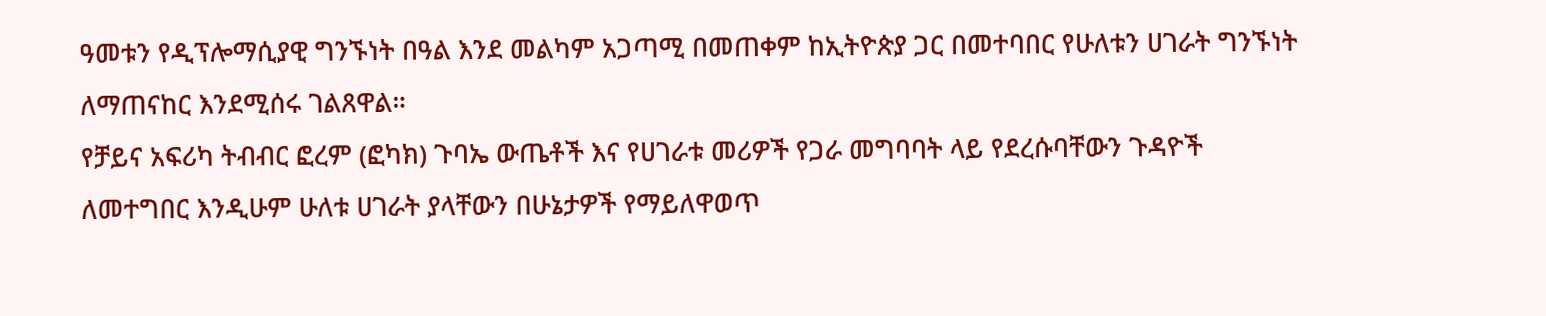ዓመቱን የዲፕሎማሲያዊ ግንኙነት በዓል እንደ መልካም አጋጣሚ በመጠቀም ከኢትዮጵያ ጋር በመተባበር የሁለቱን ሀገራት ግንኙነት ለማጠናከር እንደሚሰሩ ገልጸዋል።
የቻይና አፍሪካ ትብብር ፎረም (ፎካክ) ጉባኤ ውጤቶች እና የሀገራቱ መሪዎች የጋራ መግባባት ላይ የደረሱባቸውን ጉዳዮች ለመተግበር እንዲሁም ሁለቱ ሀገራት ያላቸውን በሁኔታዎች የማይለዋወጥ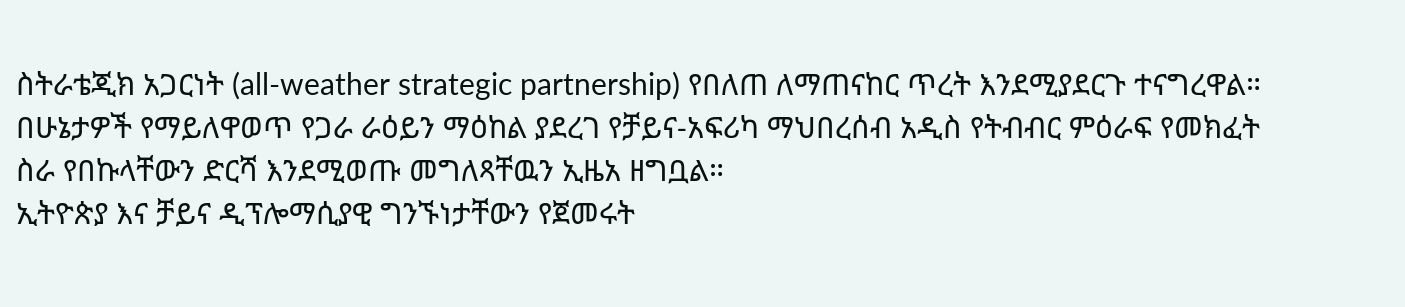ስትራቴጂክ አጋርነት (all-weather strategic partnership) የበለጠ ለማጠናከር ጥረት እንደሚያደርጉ ተናግረዋል።
በሁኔታዎች የማይለዋወጥ የጋራ ራዕይን ማዕከል ያደረገ የቻይና-አፍሪካ ማህበረሰብ አዲስ የትብብር ምዕራፍ የመክፈት ስራ የበኩላቸውን ድርሻ እንደሚወጡ መግለጻቸዉን ኢዜአ ዘግቧል።
ኢትዮጵያ እና ቻይና ዲፕሎማሲያዊ ግንኙነታቸውን የጀመሩት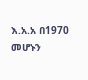እ.አ.አ በ1970 መሆኑን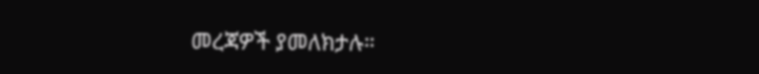መረጃዎች ያመለክታሉ።